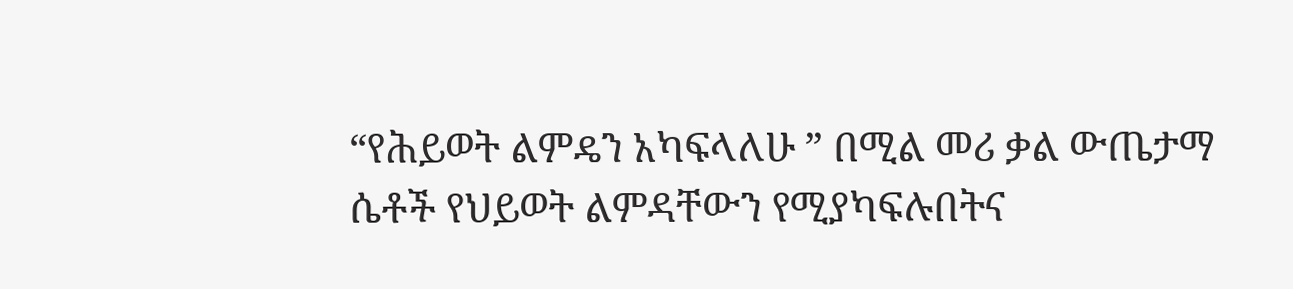“የሕይወት ልምዴን አካፍላለሁ ” በሚል መሪ ቃል ውጤታማ ሴቶች የህይወት ልምዳቸውን የሚያካፍሉበትና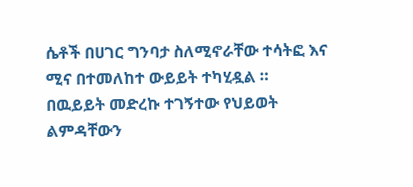ሴቶች በሀገር ግንባታ ስለሚኖራቸው ተሳትፎ እና ሚና በተመለከተ ውይይት ተካሂዷል ።
በዉይይት መድረኩ ተገኝተው የህይወት ልምዳቸውን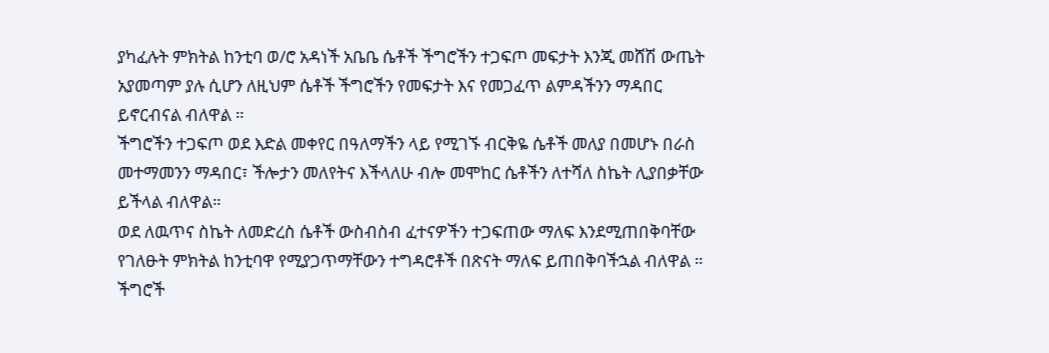ያካፈሉት ምክትል ከንቲባ ወ/ሮ አዳነች አቤቤ ሴቶች ችግሮችን ተጋፍጦ መፍታት እንጂ መሸሽ ውጤት አያመጣም ያሉ ሲሆን ለዚህም ሴቶች ችግሮችን የመፍታት እና የመጋፈጥ ልምዳችንን ማዳበር ይኖርብናል ብለዋል ።
ችግሮችን ተጋፍጦ ወደ እድል መቀየር በዓለማችን ላይ የሚገኙ ብርቅዬ ሴቶች መለያ በመሆኑ በራስ መተማመንን ማዳበር፣ ችሎታን መለየትና እችላለሁ ብሎ መሞከር ሴቶችን ለተሻለ ስኬት ሊያበቃቸው ይችላል ብለዋል።
ወደ ለዉጥና ስኬት ለመድረስ ሴቶች ውስብስብ ፈተናዎችን ተጋፍጠው ማለፍ እንደሚጠበቅባቸው የገለፁት ምክትል ከንቲባዋ የሚያጋጥማቸውን ተግዳሮቶች በጽናት ማለፍ ይጠበቅባችኋል ብለዋል ።
ችግሮች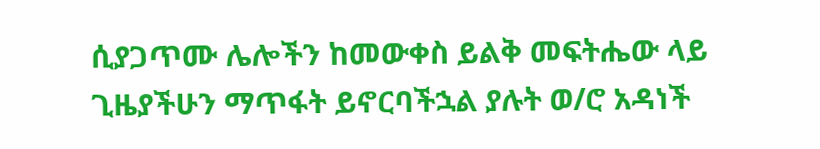ሲያጋጥሙ ሌሎችን ከመውቀስ ይልቅ መፍትሔው ላይ ጊዜያችሁን ማጥፋት ይኖርባችኋል ያሉት ወ/ሮ አዳነች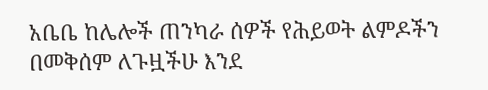አቤቤ ከሌሎች ጠንካራ ሰዎች የሕይወት ልምዶችን በመቅሰም ለጉዟችሁ እንደ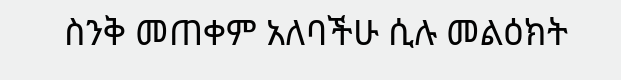ስንቅ መጠቀም አለባችሁ ሲሉ መልዕክት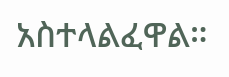አስተላልፈዋል።